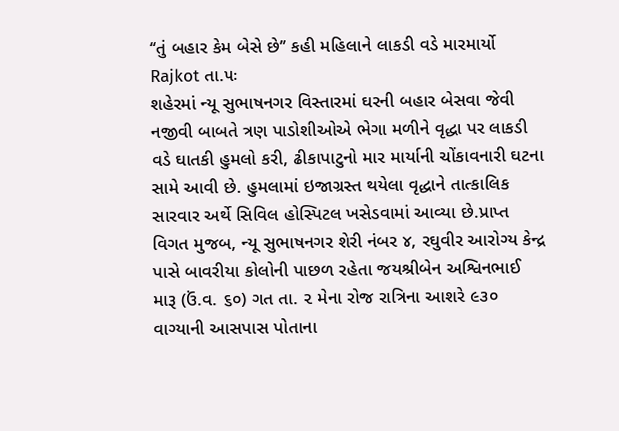‘‘તું બહાર કેમ બેસે છે’’ કહી મહિલાને લાકડી વડે મારમાર્યો
Rajkot તા.૫ઃ
શહેરમાં ન્યૂ સુભાષનગર વિસ્તારમાં ઘરની બહાર બેસવા જેવી નજીવી બાબતે ત્રણ પાડોશીઓએ ભેગા મળીને વૃદ્ધા પર લાકડી વડે ઘાતકી હુમલો કરી, ઢીકાપાટુનો માર માર્યાની ચોંકાવનારી ઘટના સામે આવી છે. હુમલામાં ઇજાગ્રસ્ત થયેલા વૃદ્ધાને તાત્કાલિક સારવાર અર્થે સિવિલ હોસ્પિટલ ખસેડવામાં આવ્યા છે.પ્રાપ્ત વિગત મુજબ, ન્યૂ સુભાષનગર શેરી નંબર ૪, રઘુવીર આરોગ્ય કેન્દ્ર પાસે બાવરીયા કોલોની પાછળ રહેતા જયશ્રીબેન અશ્વિનભાઈ મારૂ (ઉં.વ. ૬૦) ગત તા. ૨ મેના રોજ રાત્રિના આશરે ૯૩૦ વાગ્યાની આસપાસ પોતાના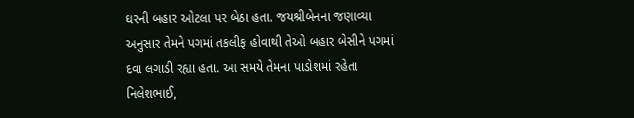ઘરની બહાર ઓટલા પર બેઠા હતા. જયશ્રીબેનના જણાવ્યા અનુસાર તેમને પગમાં તકલીફ હોવાથી તેઓ બહાર બેસીને પગમાં દવા લગાડી રહ્યા હતા. આ સમયે તેમના પાડોશમાં રહેતા નિલેશભાઈ,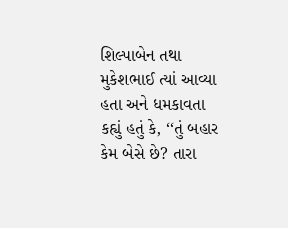શિલ્પાબેન તથા મુકેશભાઈ ત્યાં આવ્યા હતા અને ધમકાવતા કહ્યું હતું કે, ‘‘તું બહાર કેમ બેસે છે? તારા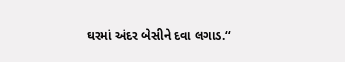ઘરમાં અંદર બેસીને દવા લગાડ.‘‘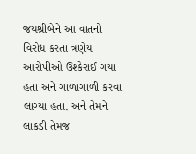જયશ્રીબેને આ વાતનો વિરોધ કરતા ત્રણેય આરોપીઓ ઉશ્કેરાઈ ગયા હતા અને ગાળાગાળી કરવા લાગ્યા હતા. અને તેમને લાકડી તેમજ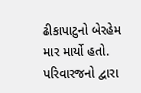ઢીકાપાટુનો બેરહેમ માર માર્યો હતો. પરિવારજનો દ્વારા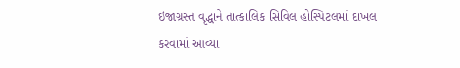ઇજાગ્રસ્ત વૃદ્ધાને તાત્કાલિક સિવિલ હોસ્પિટલમાં દાખલ કરવામાં આવ્યા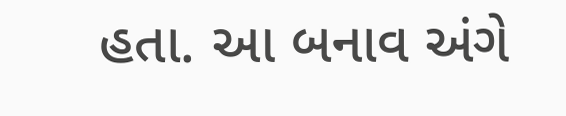હતા. આ બનાવ અંગે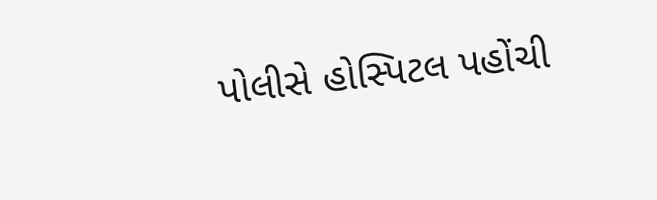પોલીસે હોસ્પિટલ પહોંચી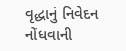વૃદ્ધાનું નિવેદન નોંધવાની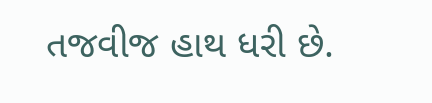તજવીજ હાથ ધરી છે.